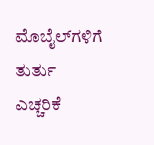ಮೊಬೈಲ್‌ಗಳಿಗೆ ತುರ್ತು ಎಚ್ಚರಿಕೆ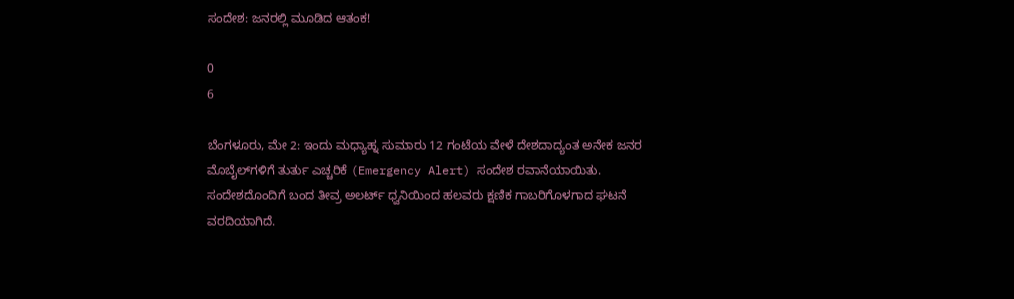ಸಂದೇಶ: ಜನರಲ್ಲಿ ಮೂಡಿದ‌ ಆತಂಕ!

0
6

ಬೆಂಗಳೂರು, ಮೇ 2: ಇಂದು ಮಧ್ಯಾಹ್ನ ಸುಮಾರು 12 ಗಂಟೆಯ ವೇಳೆ ದೇಶದಾದ್ಯಂತ ಅನೇಕ ಜನರ ಮೊಬೈಲ್‌ಗಳಿಗೆ ತುರ್ತು ಎಚ್ಚರಿಕೆ (Emergency Alert) ಸಂದೇಶ ರವಾನೆಯಾಯಿತು. ಸಂದೇಶದೊಂದಿಗೆ ಬಂದ ತೀವ್ರ ಅಲರ್ಟ್ ಧ್ವನಿಯಿಂದ ಹಲವರು ಕ್ಷಣಿಕ ಗಾಬರಿಗೊಳಗಾದ ಘಟನೆ ವರದಿಯಾಗಿದೆ.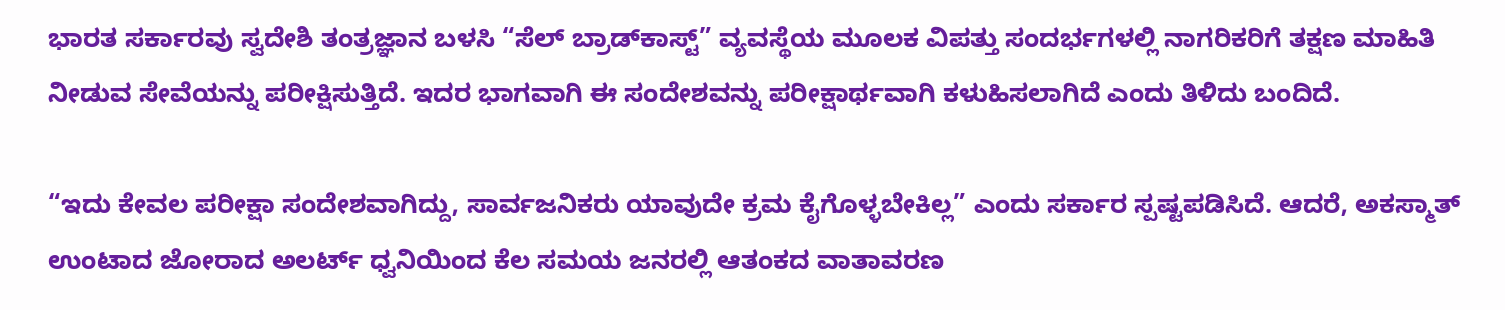ಭಾರತ ಸರ್ಕಾರವು ಸ್ವದೇಶಿ ತಂತ್ರಜ್ಞಾನ ಬಳಸಿ “ಸೆಲ್ ಬ್ರಾಡ್‌ಕಾಸ್ಟ್” ವ್ಯವಸ್ಥೆಯ ಮೂಲಕ ವಿಪತ್ತು ಸಂದರ್ಭಗಳಲ್ಲಿ ನಾಗರಿಕರಿಗೆ ತಕ್ಷಣ ಮಾಹಿತಿ ನೀಡುವ ಸೇವೆಯನ್ನು ಪರೀಕ್ಷಿಸುತ್ತಿದೆ. ಇದರ ಭಾಗವಾಗಿ ಈ ಸಂದೇಶವನ್ನು ಪರೀಕ್ಷಾರ್ಥವಾಗಿ ಕಳುಹಿಸಲಾಗಿದೆ ಎಂದು ತಿಳಿದು ಬಂದಿದೆ.

“ಇದು ಕೇವಲ ಪರೀಕ್ಷಾ ಸಂದೇಶವಾಗಿದ್ದು, ಸಾರ್ವಜನಿಕರು ಯಾವುದೇ ಕ್ರಮ ಕೈಗೊಳ್ಳಬೇಕಿಲ್ಲ” ಎಂದು ಸರ್ಕಾರ ಸ್ಪಷ್ಟಪಡಿಸಿದೆ. ಆದರೆ, ಅಕಸ್ಮಾತ್ ಉಂಟಾದ ಜೋರಾದ ಅಲರ್ಟ್ ಧ್ವನಿಯಿಂದ ಕೆಲ ಸಮಯ ಜನರಲ್ಲಿ ಆತಂಕದ ವಾತಾವರಣ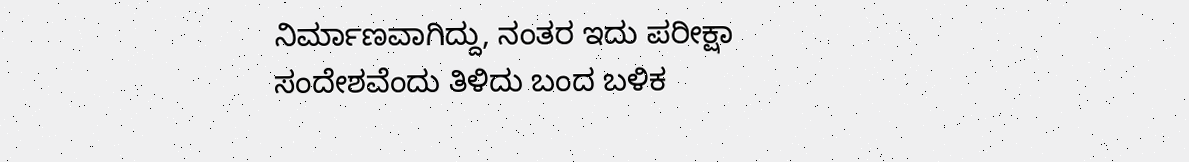ನಿರ್ಮಾಣವಾಗಿದ್ದು, ನಂತರ ಇದು ಪರೀಕ್ಷಾ ಸಂದೇಶವೆಂದು ತಿಳಿದು ಬಂದ ಬಳಿಕ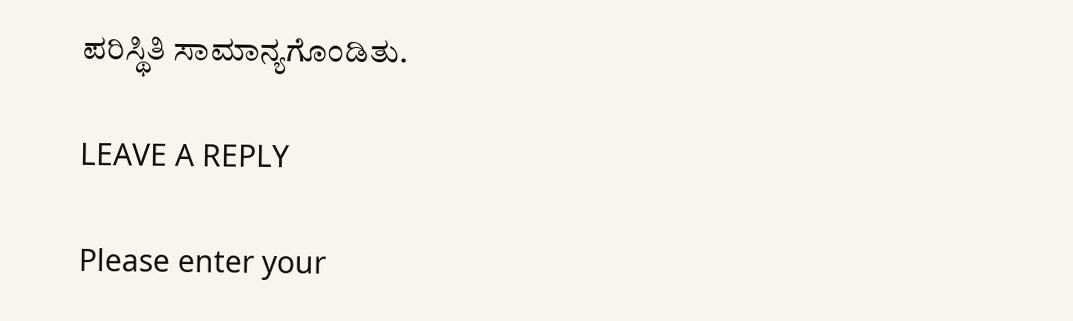ಪರಿಸ್ಥಿತಿ ಸಾಮಾನ್ಯಗೊಂಡಿತು.

LEAVE A REPLY

Please enter your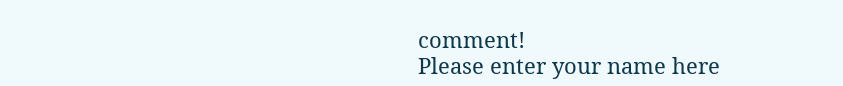comment!
Please enter your name here